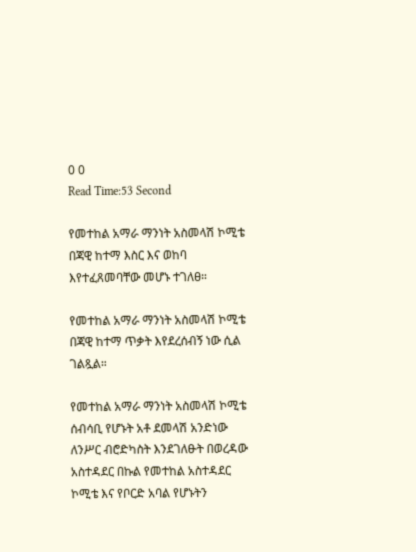0 0
Read Time:53 Second

የመተከል አማራ ማንነት አስመላሽ ኮሚቴ በጃዊ ከተማ እስር እና ወከባ እየተፈጸመባቸው መሆኑ ተገለፀ።

የመተከል አማራ ማንነት አስመላሽ ኮሚቴ በጃዊ ከተማ ጥቃት እየደረሰብኝ ነው ሲል ገልጿል።

የመተከል አማራ ማንነት አስመላሽ ኮሚቴ ሰብሳቢ የሆኑት አቶ ደመላሽ አንድነው ለንሥር ብሮድካስት እንደገለፁት በወረዳው አስተዳደር በኩል የመተከል አስተዳደር ኮሚቴ እና የቦርድ አባል የሆኑትን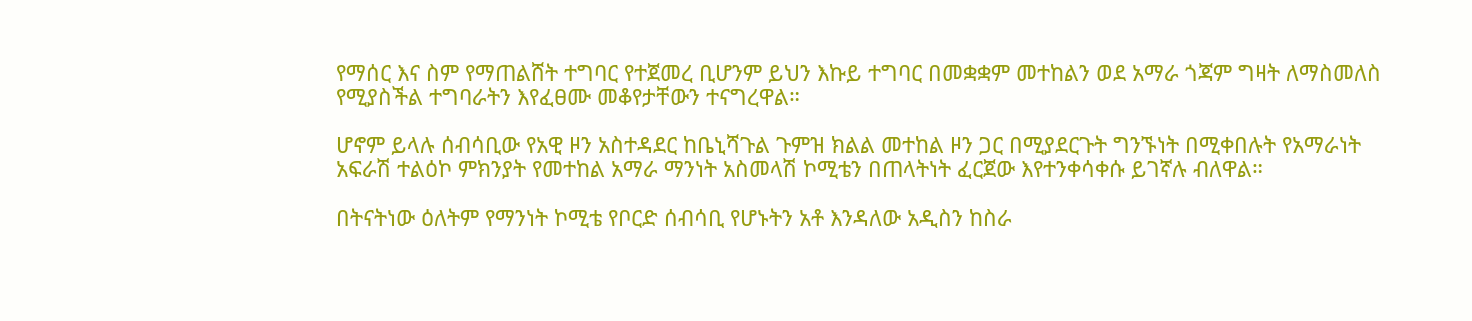የማሰር እና ስም የማጠልሸት ተግባር የተጀመረ ቢሆንም ይህን እኩይ ተግባር በመቋቋም መተከልን ወደ አማራ ጎጃም ግዛት ለማስመለስ የሚያስችል ተግባራትን እየፈፀሙ መቆየታቸውን ተናግረዋል።

ሆኖም ይላሉ ሰብሳቢው የአዊ ዞን አስተዳደር ከቤኒሻጉል ጉምዝ ክልል መተከል ዞን ጋር በሚያደርጉት ግንኙነት በሚቀበሉት የአማራነት አፍራሽ ተልዕኮ ምክንያት የመተከል አማራ ማንነት አስመላሽ ኮሚቴን በጠላትነት ፈርጀው እየተንቀሳቀሱ ይገኛሉ ብለዋል።

በትናትነው ዕለትም የማንነት ኮሚቴ የቦርድ ሰብሳቢ የሆኑትን አቶ እንዳለው አዲስን ከስራ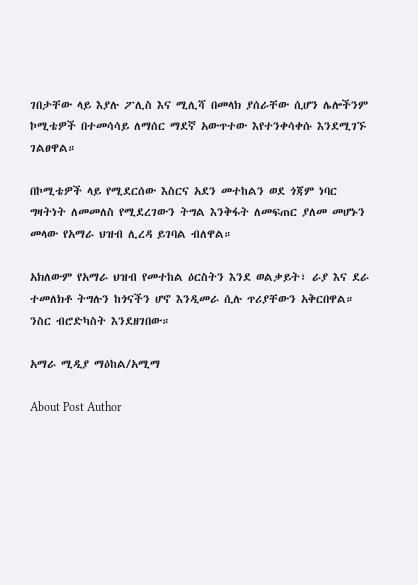ገበታቸው ላይ እያሉ ፖሊስ እና ሚሊሻ በመላክ ያሰራቸው ሲሆን ሌሎችንም ኮሚቴዎች በተመሳሳይ ለማሰር ማደኛ አውጥተው እየተንቀሳቀሱ እንደሚገኙ ገልፀዋል።

በኮሚቴዎች ላይ የሚደርሰው እስርና አደን መተከልን ወደ ጎጃም ነባር ግዛትነት ለመመለስ የሚደረገውን ትግል እንቅፋት ለመፍጠር ያለመ መሆኑን መላው የአማራ ህዝብ ሊረዳ ይገባል ብለዋል።

አክለውም የአማራ ህዝብ የመተከል ዕርስትን እንደ ወልቃይት፣ ራያ እና ደራ ተመለክቶ ትግሉን ከጎናችን ሆኖ እንዲመራ ሲሉ ጥሪያቸውን አቅርበዋል።
ንስር ብሮድካስት እንደዘገበው።

አማራ ሚዲያ ማዕከል/አሚማ

About Post Author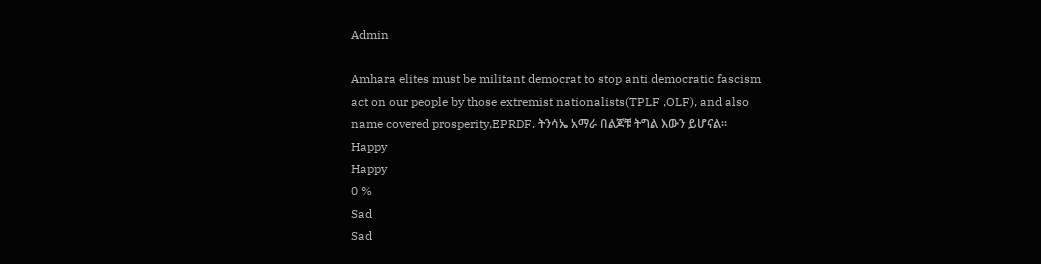Admin

Amhara elites must be militant democrat to stop anti democratic fascism act on our people by those extremist nationalists(TPLF ,OLF), and also name covered prosperity,EPRDF. ትንሳኤ አማራ በልጆቹ ትግል እውን ይሆናል።
Happy
Happy
0 %
Sad
Sad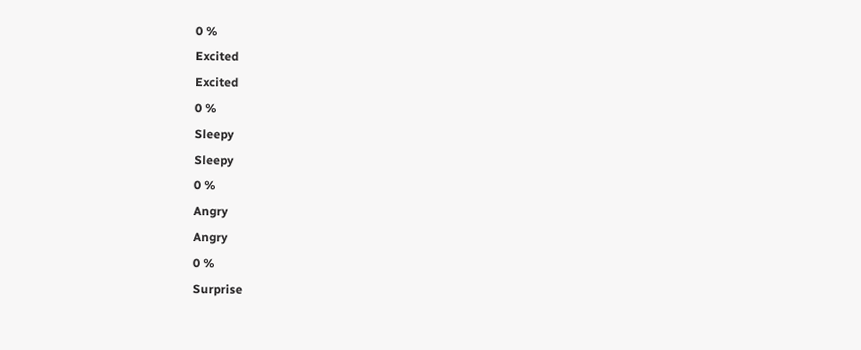0 %
Excited
Excited
0 %
Sleepy
Sleepy
0 %
Angry
Angry
0 %
Surprise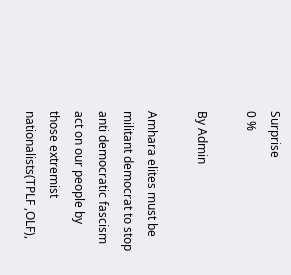Surprise
0 %

By Admin

Amhara elites must be militant democrat to stop anti democratic fascism act on our people by those extremist nationalists(TPLF ,OLF),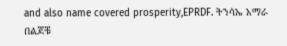and also name covered prosperity,EPRDF. ትንሳኤ አማራ በልጆቹ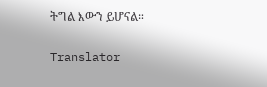ትግል እውን ይሆናል።

Translator